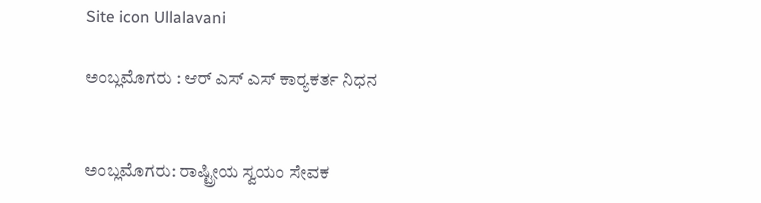Site icon Ullalavani

ಅಂಬ್ಲಮೊಗರು : ಆರ್ ಎಸ್ ಎಸ್ ಕಾರ‍್ಯಕರ್ತ ನಿಧನ


ಅಂಬ್ಲಮೊಗರು: ರಾಷ್ಟ್ರೀಯ ಸ್ವಯಂ ಸೇವಕ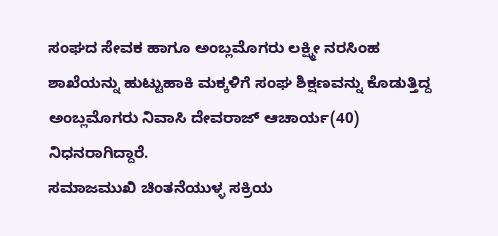ಸಂಘದ ಸೇವಕ ಹಾಗೂ ಅಂಬ್ಲಮೊಗರು ಲಕ್ಷ್ಮೀ ನರಸಿಂಹ ಶಾಖೆಯನ್ನು ಹುಟ್ಟುಹಾಕಿ ಮಕ್ಕಳಿಗೆ ಸಂಘ ಶಿಕ್ಷಣವನ್ನು ಕೊಡುತ್ತಿದ್ದ ಅಂಬ್ಲಮೊಗರು ನಿವಾಸಿ ದೇವರಾಜ್ ಆಚಾರ್ಯ(40) ನಿಧನರಾಗಿದ್ದಾರೆ.
ಸಮಾಜಮುಖಿ ಚಿಂತನೆಯುಳ್ಳ ಸಕ್ರಿಯ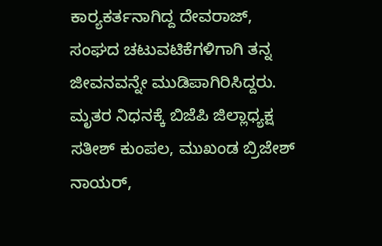ಕಾರ‍್ಯಕರ್ತನಾಗಿದ್ದ ದೇವರಾಜ್, ಸಂಘದ ಚಟುವಟಿಕೆಗಳಿಗಾಗಿ ತನ್ನ ಜೀವನವನ್ನೇ ಮುಡಿಪಾಗಿರಿಸಿದ್ದರು. ಮೃತರ ನಿಧನಕ್ಕೆ ಬಿಜೆಪಿ ಜಿಲ್ಲಾಧ್ಯಕ್ಷ ಸತೀಶ್ ಕುಂಪಲ, ಮುಖಂಡ ಬ್ರಿಜೇಶ್ ನಾಯರ್,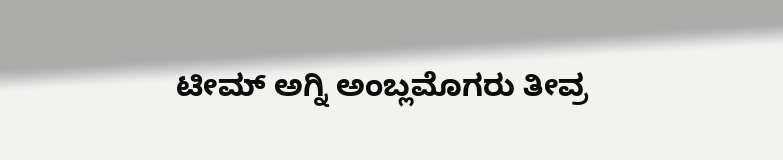ಟೀಮ್ ಅಗ್ನಿ ಅಂಬ್ಲಮೊಗರು ತೀವ್ರ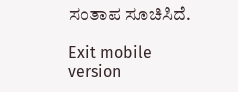ಸಂತಾಪ ಸೂಚಿಸಿದೆ.

Exit mobile version